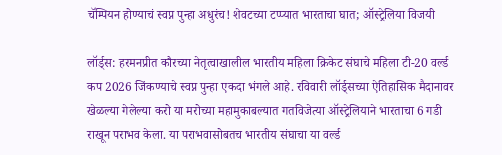चॅम्पियन होण्याचं स्वप्न पुन्हा अधुरंच! शेवटच्या टप्प्यात भारताचा घात; ऑस्ट्रेलिया विजयी

लॉर्ड्स: हरमनप्रीत कौरच्या नेतृत्वाखालील भारतीय महिला क्रिकेट संघाचे महिला टी-20 वर्ल्ड कप 2026 जिंकण्याचे स्वप्न पुन्हा एकदा भंगले आहे. रविवारी लॉर्ड्सच्या ऐतिहासिक मैदानावर खेळल्या गेलेल्या करो या मरोच्या महामुकाबल्यात गतविजेत्या ऑस्ट्रेलियाने भारताचा 6 गडी राखून पराभव केला. या पराभवासोबतच भारतीय संघाचा या वर्ल्ड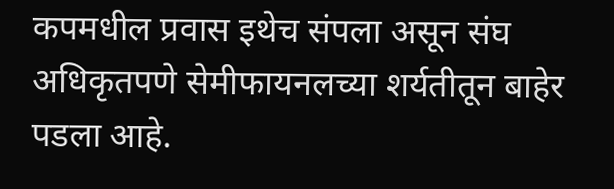कपमधील प्रवास इथेच संपला असून संघ अधिकृतपणे सेमीफायनलच्या शर्यतीतून बाहेर पडला आहे.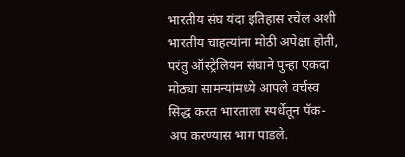भारतीय संघ यंदा इतिहास रचेल अशी भारतीय चाहत्यांना मोठी अपेक्षा होती, परंतु ऑस्ट्रेलियन संघाने पुन्हा एकदा मोठ्या सामन्यांमध्ये आपले वर्चस्व सिद्ध करत भारताला स्पर्धेतून पॅक-अप करण्यास भाग पाडले.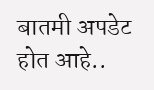बातमी अपडेट होत आहे..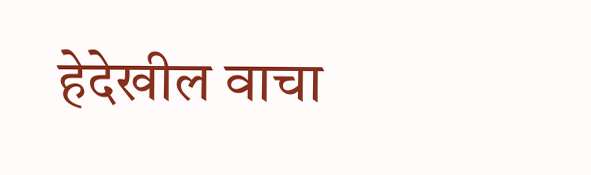हेदेखील वाचा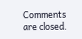Comments are closed.